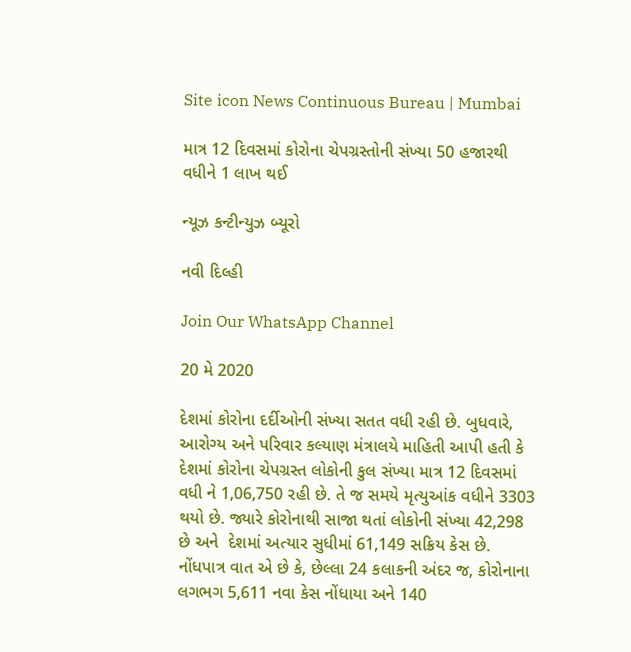Site icon News Continuous Bureau | Mumbai

માત્ર 12 દિવસમાં કોરોના ચેપગ્રસ્તોની સંખ્યા 50 હજારથી વધીને 1 લાખ થઈ

ન્યૂઝ કન્ટીન્યુઝ બ્યૂરો

નવી દિલ્હી

Join Our WhatsApp Channel

20 મે 2020

દેશમાં કોરોના દર્દીઓની સંખ્યા સતત વધી રહી છે. બુધવારે, આરોગ્ય અને પરિવાર કલ્યાણ મંત્રાલયે માહિતી આપી હતી કે દેશમાં કોરોના ચેપગ્રસ્ત લોકોની કુલ સંખ્યા માત્ર 12 દિવસમાં વધી ને 1,06,750 રહી છે. તે જ સમયે મૃત્યુઆંક વધીને 3303 થયો છે. જ્યારે કોરોનાથી સાજા થતાં લોકોની સંખ્યા 42,298 છે અને  દેશમાં અત્યાર સુધીમાં 61,149 સક્રિય કેસ છે. નોંધપાત્ર વાત એ છે કે, છેલ્લા 24 કલાકની અંદર જ, કોરોનાના લગભગ 5,611 નવા કેસ નોંધાયા અને 140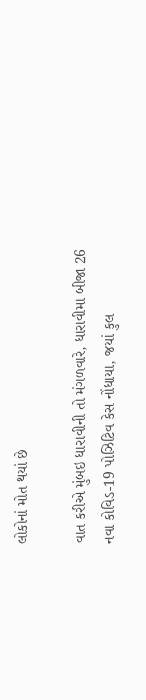લોકોનાં મોત થયાં છે

વાત કરીએ મુંબઇ ધારાવીની તો મંગળવારે, ધારાવીમા બીજા 26 નવા કોવિડ-19 પોઝિટિવ કેસ નોંધાયા, જયાં કુલ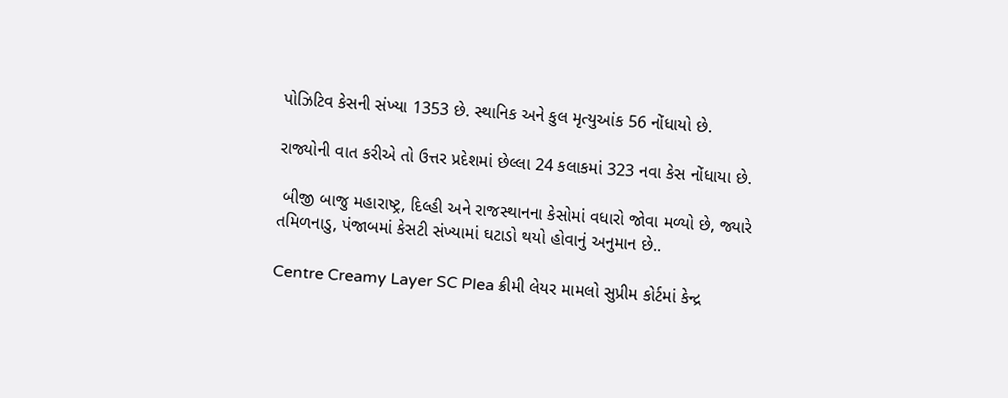પોઝિટિવ કેસની સંખ્યા 1353 છે. સ્થાનિક અને કુલ મૃત્યુઆંક 56 નોંધાયો છે.

રાજ્યોની વાત કરીએ તો ઉત્તર પ્રદેશમાં છેલ્લા 24 કલાકમાં 323 નવા કેસ નોંધાયા છે.

 બીજી બાજુ મહારાષ્ટ્ર, દિલ્હી અને રાજસ્થાનના કેસોમાં વધારો જોવા મળ્યો છે, જ્યારે તમિળનાડુ, પંજાબમાં કેસટી સંખ્યામાં ઘટાડો થયો હોવાનું અનુમાન છે..

Centre Creamy Layer SC Plea ક્રીમી લેયર મામલો સુપ્રીમ કોર્ટમાં કેન્દ્ર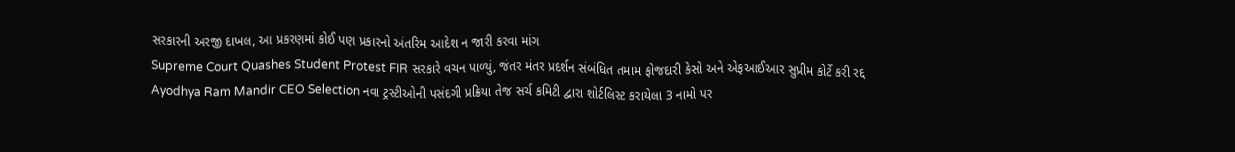સરકારની અરજી દાખલ, આ પ્રકરણમાં કોઈ પણ પ્રકારનો અંતરિમ આદેશ ન જારી કરવા માંગ
Supreme Court Quashes Student Protest FIR સરકારે વચન પાળ્યું, જંતર મંતર પ્રદર્શન સંબંધિત તમામ ફોજદારી કેસો અને એફઆઈઆર સુપ્રીમ કોર્ટે કરી રદ્દ
Ayodhya Ram Mandir CEO Selection નવા ટ્રસ્ટીઓની પસંદગી પ્રક્રિયા તેજ સર્ચ કમિટી દ્વારા શોર્ટલિસ્ટ કરાયેલા 3 નામો પર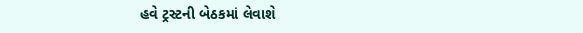હવે ટ્રસ્ટની બેઠકમાં લેવાશે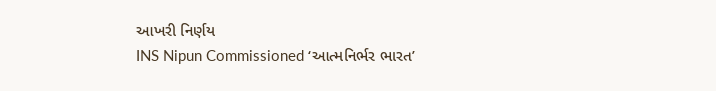આખરી નિર્ણય
INS Nipun Commissioned ‘આત્મનિર્ભર ભારત’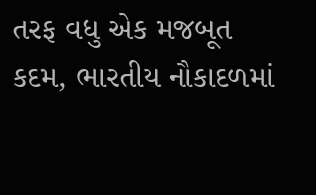તરફ વધુ એક મજબૂત કદમ, ભારતીય નૌકાદળમાં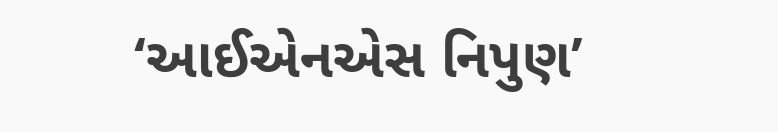‘આઈએનએસ નિપુણ’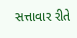સત્તાવાર રીતે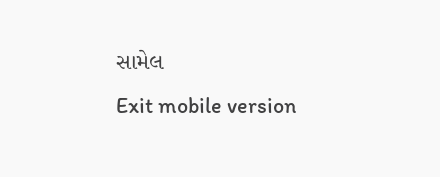સામેલ
Exit mobile version